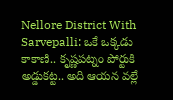Nellore District With Sarvepalli: ఒకే ఒక్కడు కాకాణి.. కృష్ణపట్నం పోర్టుకి అడ్డుకట్ట.. అది ఆయన వల్లే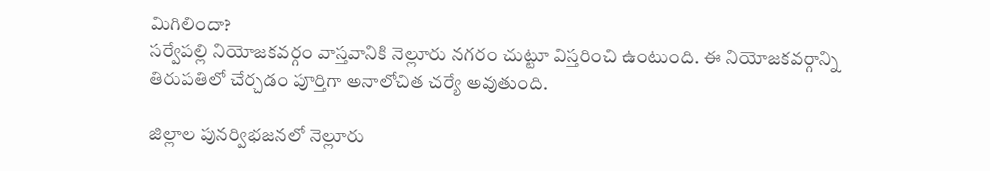మిగిలిందా?
సర్వేపల్లి నియోజకవర్గం వాస్తవానికి నెల్లూరు నగరం చుట్టూ విస్తరించి ఉంటుంది. ఈ నియోజకవర్గాన్ని తిరుపతిలో చేర్చడం పూర్తిగా అనాలోచిత చర్యే అవుతుంది.

జిల్లాల పునర్విభజనలో నెల్లూరు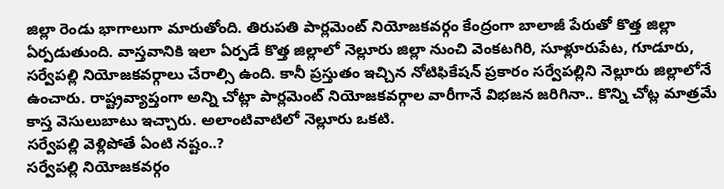జిల్లా రెండు భాగాలుగా మారుతోంది. తిరుపతి పార్లమెంట్ నియోజకవర్గం కేంద్రంగా బాలాజీ పేరుతో కొత్త జిల్లా ఏర్పడుతుంది. వాస్తవానికి ఇలా ఏర్పడే కొత్త జిల్లాలో నెల్లూరు జిల్లా నుంచి వెంకటగిరి, సూళ్లూరుపేట, గూడూరు, సర్వేపల్లి నియోజకవర్గాలు చేరాల్సి ఉంది. కానీ ప్రస్తుతం ఇచ్చిన నోటిఫికేషన్ ప్రకారం సర్వేపల్లిని నెల్లూరు జిల్లాలోనే ఉంచారు. రాష్ట్రవ్యాప్తంగా అన్ని చోట్లా పార్లమెంట్ నియోజకవర్గాల వారీగానే విభజన జరిగినా.. కొన్ని చోట్ల మాత్రమే కాస్త వెసులుబాటు ఇచ్చారు. అలాంటివాటిలో నెల్లూరు ఒకటి.
సర్వేపల్లి వెళ్లిపోతే ఏంటి నష్టం..?
సర్వేపల్లి నియోజకవర్గం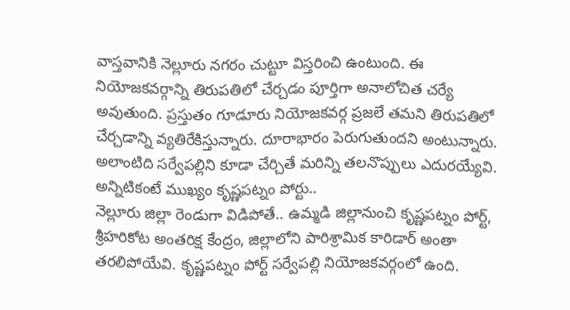వాస్తవానికి నెల్లూరు నగరం చుట్టూ విస్తరించి ఉంటుంది. ఈ నియోజకవర్గాన్ని తిరుపతిలో చేర్చడం పూర్తిగా అనాలోచిత చర్యే అవుతుంది. ప్రస్తుతం గూడూరు నియోజకవర్గ ప్రజలే తమని తిరుపతిలో చేర్చడాన్ని వ్యతిరేకిస్తున్నారు. దూరాభారం పెరుగుతుందని అంటున్నారు. అలాంటిది సర్వేపల్లిని కూడా చేర్చితే మరిన్ని తలనొప్పులు ఎదురయ్యేవి.
అన్నిటికంటే ముఖ్యం కృష్ణపట్నం పోర్టు..
నెల్లూరు జిల్లా రెండుగా విడిపోతే.. ఉమ్మడి జిల్లానుంచి కృష్ణపట్నం పోర్ట్, శ్రీహరికోట అంతరిక్ష కేంద్రం, జిల్లాలోని పారిశ్రామిక కారిడార్ అంతా తరలిపోయేవి. కృష్ణపట్నం పోర్ట్ సర్వేపల్లి నియోజకవర్గంలో ఉంది.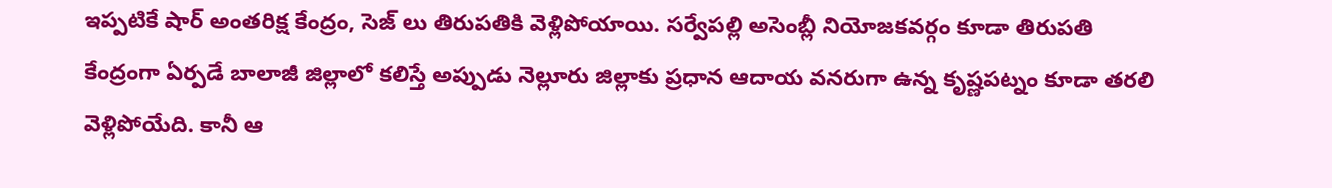ఇప్పటికే షార్ అంతరిక్ష కేంద్రం, సెజ్ లు తిరుపతికి వెళ్లిపోయాయి. సర్వేపల్లి అసెంబ్లీ నియోజకవర్గం కూడా తిరుపతి కేంద్రంగా ఏర్పడే బాలాజీ జిల్లాలో కలిస్తే అప్పుడు నెల్లూరు జిల్లాకు ప్రధాన ఆదాయ వనరుగా ఉన్న కృష్ణపట్నం కూడా తరలి వెళ్లిపోయేది. కానీ ఆ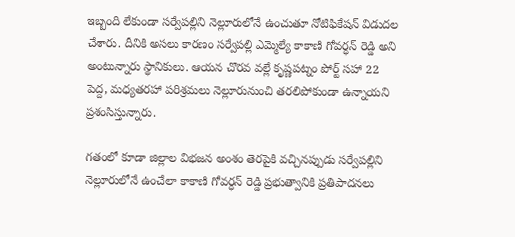ఇబ్బంది లేకుండా సర్వేపల్లిని నెల్లూరులోనే ఉంచుతూ నోటిఫికేషన్ విడుదల చేశారు. దీనికి అసలు కారణం సర్వేపల్లి ఎమ్మెల్యే కాకాణి గోవర్ధన్ రెడ్డి అని అంటున్నారు స్థానికులు. ఆయన చొరవ వల్లే కృష్ణపట్నం పోర్ట్ సహా 22 పెద్ద, మధ్యతరహా పరిశ్రమలు నెల్లూరునుంచి తరలిపోకుండా ఉన్నాయని ప్రశంసిస్తున్నారు.

గతంలో కూడా జిల్లాల విభజన అంశం తెరపైకి వచ్చినప్పుడు సర్వేపల్లిని నెల్లూరులోనే ఉంచేలా కాకాణి గోవర్ధన్ రెడ్డి ప్రభుత్వానికి ప్రతిపాదనలు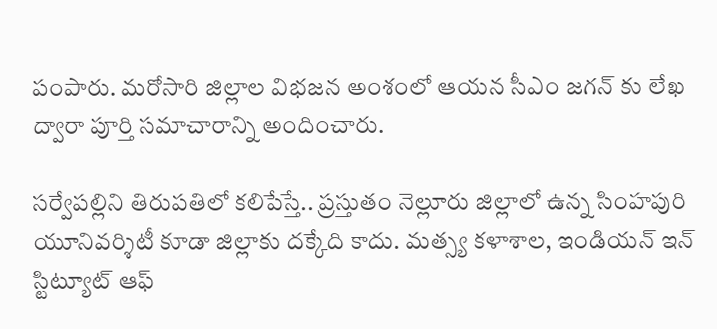పంపారు. మరోసారి జిల్లాల విభజన అంశంలో ఆయన సీఎం జగన్ కు లేఖ ద్వారా పూర్తి సమాచారాన్ని అందించారు.

సర్వేపల్లిని తిరుపతిలో కలిపేస్తే.. ప్రస్తుతం నెల్లూరు జిల్లాలో ఉన్న సింహపురి యూనివర్శిటీ కూడా జిల్లాకు దక్కేది కాదు. మత్స్య కళాశాల, ఇండియన్ ఇన్ స్టిట్యూట్ ఆఫ్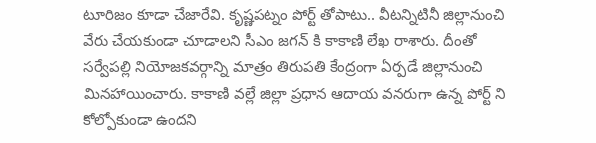టూరిజం కూడా చేజారేవి. కృష్ణపట్నం పోర్ట్ తోపాటు.. వీటన్నిటినీ జిల్లానుంచి వేరు చేయకుండా చూడాలని సీఎం జగన్ కి కాకాణి లేఖ రాశారు. దీంతో సర్వేపల్లి నియోజకవర్గాన్ని మాత్రం తిరుపతి కేంద్రంగా ఏర్పడే జిల్లానుంచి మినహాయించారు. కాకాణి వల్లే జిల్లా ప్రధాన ఆదాయ వనరుగా ఉన్న పోర్ట్ ని కోల్పోకుండా ఉందని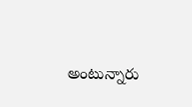అంటున్నారు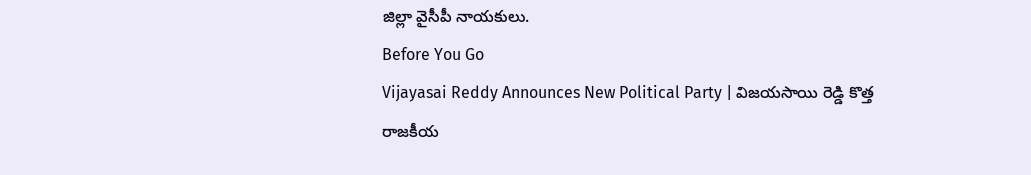జిల్లా వైసీపీ నాయకులు.
Before You Go
Vijayasai Reddy Announces New Political Party | విజయసాయి రెడ్డి కొత్త రాజకీయ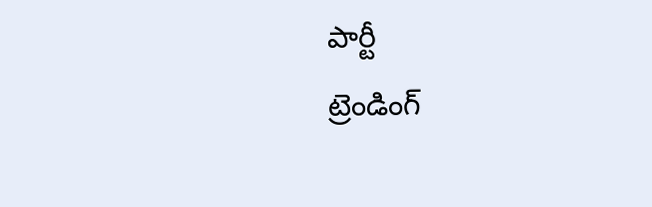పార్టీ
ట్రెండింగ్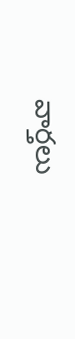వార్తలు